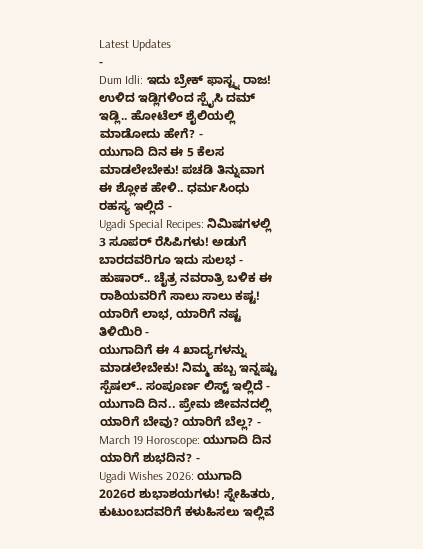Latest Updates
-
Dum Idli: ಇದು ಬ್ರೇಕ್ ಫಾಸ್ಟ್ನ ರಾಜ! ಉಳಿದ ಇಡ್ಲಿಗಳಿಂದ ಸ್ಪೈಸಿ ದಮ್ ಇಡ್ಲಿ.. ಹೋಟೆಲ್ ಶೈಲಿಯಲ್ಲಿ ಮಾಡೋದು ಹೇಗೆ? -
ಯುಗಾದಿ ದಿನ ಈ 5 ಕೆಲಸ ಮಾಡಲೇಬೇಕು! ಪಚಡಿ ತಿನ್ನುವಾಗ ಈ ಶ್ಲೋಕ ಹೇಳಿ.. ಧರ್ಮಸಿಂಧು ರಹಸ್ಯ ಇಲ್ಲಿದೆ -
Ugadi Special Recipes: ನಿಮಿಷಗಳಲ್ಲಿ 3 ಸೂಪರ್ ರೆಸಿಪಿಗಳು! ಅಡುಗೆ ಬಾರದವರಿಗೂ ಇದು ಸುಲಭ -
ಹುಷಾರ್.. ಚೈತ್ರ ನವರಾತ್ರಿ ಬಳಿಕ ಈ ರಾಶಿಯವರಿಗೆ ಸಾಲು ಸಾಲು ಕಷ್ಟ! ಯಾರಿಗೆ ಲಾಭ, ಯಾರಿಗೆ ನಷ್ಟ ತಿಳಿಯಿರಿ -
ಯುಗಾದಿಗೆ ಈ 4 ಖಾದ್ಯಗಳನ್ನು ಮಾಡಲೇಬೇಕು! ನಿಮ್ಮ ಹಬ್ಬ ಇನ್ನಷ್ಟು ಸ್ಪೆಷಲ್.. ಸಂಪೂರ್ಣ ಲಿಸ್ಟ್ ಇಲ್ಲಿದೆ -
ಯುಗಾದಿ ದಿನ.. ಪ್ರೇಮ ಜೀವನದಲ್ಲಿ ಯಾರಿಗೆ ಬೇವು? ಯಾರಿಗೆ ಬೆಲ್ಲ? -
March 19 Horoscope: ಯುಗಾದಿ ದಿನ ಯಾರಿಗೆ ಶುಭದಿನ? -
Ugadi Wishes 2026: ಯುಗಾದಿ 2026ರ ಶುಭಾಶಯಗಳು! ಸ್ನೇಹಿತರು, ಕುಟುಂಬದವರಿಗೆ ಕಳುಹಿಸಲು ಇಲ್ಲಿವೆ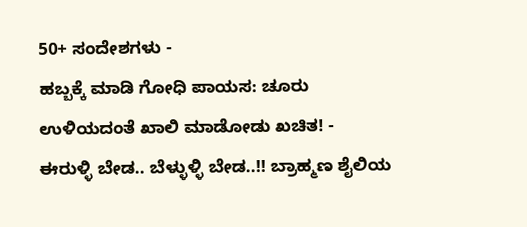50+ ಸಂದೇಶಗಳು -
ಹಬ್ಬಕ್ಕೆ ಮಾಡಿ ಗೋಧಿ ಪಾಯಸ: ಚೂರು ಉಳಿಯದಂತೆ ಖಾಲಿ ಮಾಡೋಡು ಖಚಿತ! -
ಈರುಳ್ಳಿ ಬೇಡ.. ಬೆಳ್ಳುಳ್ಳಿ ಬೇಡ..!! ಬ್ರಾಹ್ಮಣ ಶೈಲಿಯ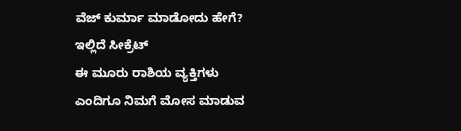ವೆಜ್ ಕುರ್ಮಾ ಮಾಡೋದು ಹೇಗೆ? ಇಲ್ಲಿದೆ ಸೀಕ್ರೆಟ್
ಈ ಮೂರು ರಾಶಿಯ ವ್ಯಕ್ತಿಗಳು ಎಂದಿಗೂ ನಿಮಗೆ ಮೋಸ ಮಾಡುವ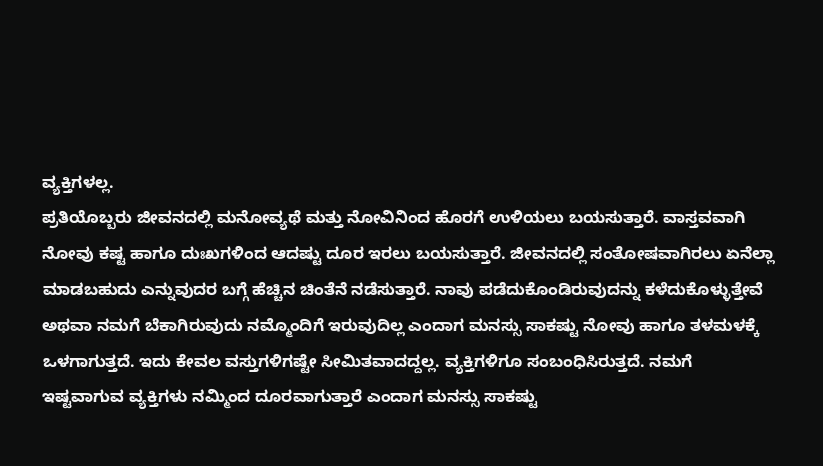ವ್ಯಕ್ತಿಗಳಲ್ಲ.
ಪ್ರತಿಯೊಬ್ಬರು ಜೀವನದಲ್ಲಿ ಮನೋವ್ಯಥೆ ಮತ್ತು ನೋವಿನಿಂದ ಹೊರಗೆ ಉಳಿಯಲು ಬಯಸುತ್ತಾರೆ. ವಾಸ್ತವವಾಗಿ ನೋವು ಕಷ್ಟ ಹಾಗೂ ದುಃಖಗಳಿಂದ ಆದಷ್ಟು ದೂರ ಇರಲು ಬಯಸುತ್ತಾರೆ. ಜೀವನದಲ್ಲಿ ಸಂತೋಷವಾಗಿರಲು ಏನೆಲ್ಲಾ ಮಾಡಬಹುದು ಎನ್ನುವುದರ ಬಗ್ಗೆ ಹೆಚ್ಚಿನ ಚಿಂತೆನೆ ನಡೆಸುತ್ತಾರೆ. ನಾವು ಪಡೆದುಕೊಂಡಿರುವುದನ್ನು ಕಳೆದುಕೊಳ್ಳುತ್ತೇವೆ ಅಥವಾ ನಮಗೆ ಬೆಕಾಗಿರುವುದು ನಮ್ಮೊಂದಿಗೆ ಇರುವುದಿಲ್ಲ ಎಂದಾಗ ಮನಸ್ಸು ಸಾಕಷ್ಟು ನೋವು ಹಾಗೂ ತಳಮಳಕ್ಕೆ ಒಳಗಾಗುತ್ತದೆ. ಇದು ಕೇವಲ ವಸ್ತುಗಳಿಗಷ್ಟೇ ಸೀಮಿತವಾದದ್ದಲ್ಲ. ವ್ಯಕ್ತಿಗಳಿಗೂ ಸಂಬಂಧಿಸಿರುತ್ತದೆ. ನಮಗೆ ಇಷ್ಟವಾಗುವ ವ್ಯಕ್ತಿಗಳು ನಮ್ಮಿಂದ ದೂರವಾಗುತ್ತಾರೆ ಎಂದಾಗ ಮನಸ್ಸು ಸಾಕಷ್ಟು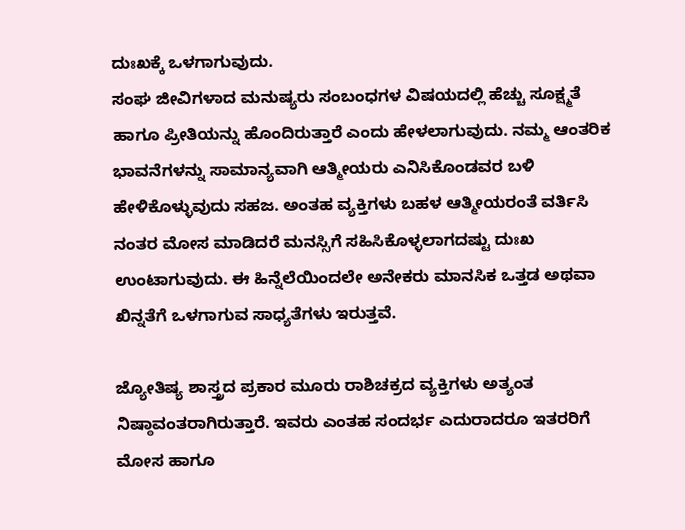ದುಃಖಕ್ಕೆ ಒಳಗಾಗುವುದು.
ಸಂಘ ಜೀವಿಗಳಾದ ಮನುಷ್ಯರು ಸಂಬಂಧಗಳ ವಿಷಯದಲ್ಲಿ ಹೆಚ್ಚು ಸೂಕ್ಷ್ಮತೆ ಹಾಗೂ ಪ್ರೀತಿಯನ್ನು ಹೊಂದಿರುತ್ತಾರೆ ಎಂದು ಹೇಳಲಾಗುವುದು. ನಮ್ಮ ಆಂತರಿಕ ಭಾವನೆಗಳನ್ನು ಸಾಮಾನ್ಯವಾಗಿ ಆತ್ಮೀಯರು ಎನಿಸಿಕೊಂಡವರ ಬಳಿ ಹೇಳಿಕೊಳ್ಳುವುದು ಸಹಜ. ಅಂತಹ ವ್ಯಕ್ತಿಗಳು ಬಹಳ ಆತ್ಮೀಯರಂತೆ ವರ್ತಿಸಿ ನಂತರ ಮೋಸ ಮಾಡಿದರೆ ಮನಸ್ಸಿಗೆ ಸಹಿಸಿಕೊಳ್ಳಲಾಗದಷ್ಟು ದುಃಖ ಉಂಟಾಗುವುದು. ಈ ಹಿನ್ನೆಲೆಯಿಂದಲೇ ಅನೇಕರು ಮಾನಸಿಕ ಒತ್ತಡ ಅಥವಾ ಖಿನ್ನತೆಗೆ ಒಳಗಾಗುವ ಸಾಧ್ಯತೆಗಳು ಇರುತ್ತವೆ.

ಜ್ಯೋತಿಷ್ಯ ಶಾಸ್ತ್ರದ ಪ್ರಕಾರ ಮೂರು ರಾಶಿಚಕ್ರದ ವ್ಯಕ್ತಿಗಳು ಅತ್ಯಂತ ನಿಷ್ಠಾವಂತರಾಗಿರುತ್ತಾರೆ. ಇವರು ಎಂತಹ ಸಂದರ್ಭ ಎದುರಾದರೂ ಇತರರಿಗೆ ಮೋಸ ಹಾಗೂ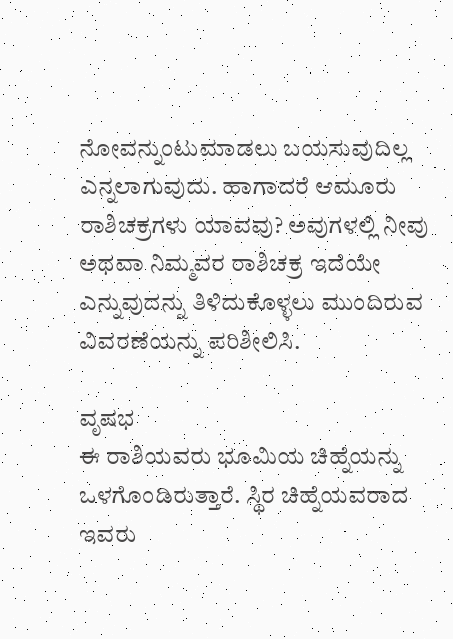ನೋವನ್ನುಂಟುಮಾಡಲು ಬಯಸುವುದಿಲ್ಲ ಎನ್ನಲಾಗುವುದು. ಹಾಗಾದರೆ ಆಮೂರು ರಾಶಿಚಕ್ರಗಳು ಯಾವವು? ಅವುಗಳಲ್ಲಿ ನೀವು ಅಥವಾ ನಿಮ್ಮವರ ರಾಶಿಚಕ್ರ ಇದೆಯೇ ಎನ್ನುವುದನ್ನು ತಿಳಿದುಕೊಳ್ಳಲು ಮುಂದಿರುವ ವಿವರಣೆಯನ್ನು ಪರಿಶೀಲಿಸಿ.

ವೃಷಭ
ಈ ರಾಶಿಯವರು ಭೂಮಿಯ ಚಿಹ್ನೆಯನ್ನು ಒಳಗೊಂಡಿರುತ್ತಾರೆ. ಸ್ಥಿರ ಚಿಹ್ನೆಯವರಾದ ಇವರು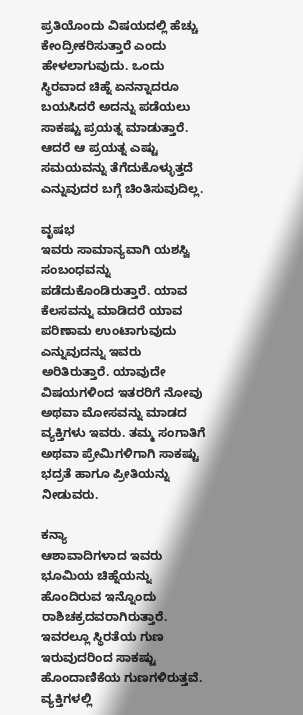ಪ್ರತಿಯೊಂದು ವಿಷಯದಲ್ಲಿ ಹೆಚ್ಚು ಕೇಂದ್ರೀಕರಿಸುತ್ತಾರೆ ಎಂದು ಹೇಳಲಾಗುವುದು. ಒಂದು ಸ್ಥಿರವಾದ ಚಿಹ್ನೆ ಏನನ್ನಾದರೂ ಬಯಸಿದರೆ ಅದನ್ನು ಪಡೆಯಲು ಸಾಕಷ್ಟು ಪ್ರಯತ್ನ ಮಾಡುತ್ತಾರೆ. ಆದರೆ ಆ ಪ್ರಯತ್ನ ಎಷ್ಟು ಸಮಯವನ್ನು ತೆಗೆದುಕೊಳ್ಳುತ್ತದೆ ಎನ್ನುವುದರ ಬಗ್ಗೆ ಚಿಂತಿಸುವುದಿಲ್ಲ.

ವೃಷಭ
ಇವರು ಸಾಮಾನ್ಯವಾಗಿ ಯಶಸ್ವಿ ಸಂಬಂಧವನ್ನು ಪಡೆದುಕೊಂಡಿರುತ್ತಾರೆ. ಯಾವ ಕೆಲಸವನ್ನು ಮಾಡಿದರೆ ಯಾವ ಪರಿಣಾಮ ಉಂಟಾಗುವುದು ಎನ್ನುವುದನ್ನು ಇವರು ಅರಿತಿರುತ್ತಾರೆ. ಯಾವುದೇ ವಿಷಯಗಳಿಂದ ಇತರರಿಗೆ ನೋವು ಅಥವಾ ಮೋಸವನ್ನು ಮಾಡದ ವ್ಯಕ್ತಿಗಳು ಇವರು. ತಮ್ಮ ಸಂಗಾತಿಗೆ ಅಥವಾ ಪ್ರೇಮಿಗಳಿಗಾಗಿ ಸಾಕಷ್ಟು ಭದ್ರತೆ ಹಾಗೂ ಪ್ರೀತಿಯನ್ನು ನೀಡುವರು.

ಕನ್ಯಾ
ಆಶಾವಾದಿಗಳಾದ ಇವರು ಭೂಮಿಯ ಚಿಹ್ನೆಯನ್ನು ಹೊಂದಿರುವ ಇನ್ನೊಂದು ರಾಶಿಚಕ್ರದವರಾಗಿರುತ್ತಾರೆ. ಇವರಲ್ಲೂ ಸ್ಥಿರತೆಯ ಗುಣ ಇರುವುದರಿಂದ ಸಾಕಷ್ಟು ಹೊಂದಾಣಿಕೆಯ ಗುಣಗಳಿರುತ್ತವೆ. ವ್ಯಕ್ತಿಗಳಲ್ಲಿ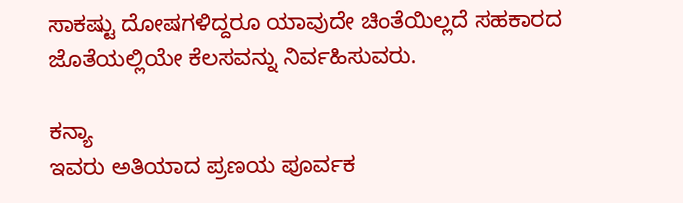ಸಾಕಷ್ಟು ದೋಷಗಳಿದ್ದರೂ ಯಾವುದೇ ಚಿಂತೆಯಿಲ್ಲದೆ ಸಹಕಾರದ ಜೊತೆಯಲ್ಲಿಯೇ ಕೆಲಸವನ್ನು ನಿರ್ವಹಿಸುವರು.

ಕನ್ಯಾ
ಇವರು ಅತಿಯಾದ ಪ್ರಣಯ ಪೂರ್ವಕ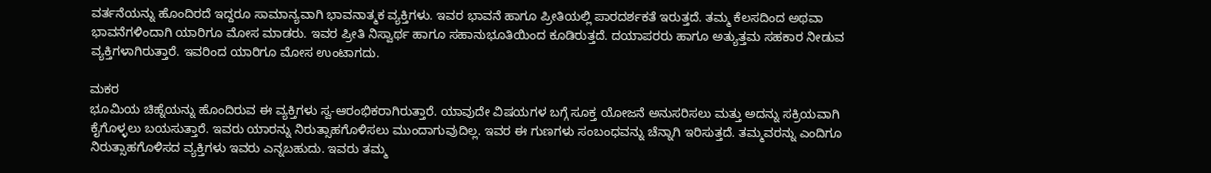ವರ್ತನೆಯನ್ನು ಹೊಂದಿರದೆ ಇದ್ದರೂ ಸಾಮಾನ್ಯವಾಗಿ ಭಾವನಾತ್ಮಕ ವ್ಯಕ್ತಿಗಳು. ಇವರ ಭಾವನೆ ಹಾಗೂ ಪ್ರೀತಿಯಲ್ಲಿ ಪಾರದರ್ಶಕತೆ ಇರುತ್ತದೆ. ತಮ್ಮ ಕೆಲಸದಿಂದ ಅಥವಾ ಭಾವನೆಗಳಿಂದಾಗಿ ಯಾರಿಗೂ ಮೋಸ ಮಾಡರು. ಇವರ ಪ್ರೀತಿ ನಿಸ್ವಾರ್ಥ ಹಾಗೂ ಸಹಾನುಭೂತಿಯಿಂದ ಕೂಡಿರುತ್ತದೆ. ದಯಾಪರರು ಹಾಗೂ ಅತ್ಯುತ್ತಮ ಸಹಕಾರ ನೀಡುವ ವ್ಯಕ್ತಿಗಳಾಗಿರುತ್ತಾರೆ. ಇವರಿಂದ ಯಾರಿಗೂ ಮೋಸ ಉಂಟಾಗದು.

ಮಕರ
ಭೂಮಿಯ ಚಿಹ್ನೆಯನ್ನು ಹೊಂದಿರುವ ಈ ವ್ಯಕ್ತಿಗಳು ಸ್ವ-ಆರಂಭಿಕರಾಗಿರುತ್ತಾರೆ. ಯಾವುದೇ ವಿಷಯಗಳ ಬಗ್ಗೆ ಸೂಕ್ತ ಯೋಜನೆ ಅನುಸರಿಸಲು ಮತ್ತು ಅದನ್ನು ಸಕ್ರಿಯವಾಗಿ ಕೈಗೊಳ್ಳಲು ಬಯಸುತ್ತಾರೆ. ಇವರು ಯಾರನ್ನು ನಿರುತ್ಸಾಹಗೊಳಿಸಲು ಮುಂದಾಗುವುದಿಲ್ಲ. ಇವರ ಈ ಗುಣಗಳು ಸಂಬಂಧವನ್ನು ಚೆನ್ನಾಗಿ ಇರಿಸುತ್ತದೆ. ತಮ್ಮವರನ್ನು ಎಂದಿಗೂ ನಿರುತ್ಸಾಹಗೊಳಿಸದ ವ್ಯಕ್ತಿಗಳು ಇವರು ಎನ್ನಬಹುದು. ಇವರು ತಮ್ಮ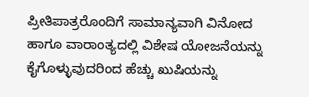ಪ್ರೀತಿಪಾತ್ರರೊಂದಿಗೆ ಸಾಮಾನ್ಯವಾಗಿ ವಿನೋದ ಹಾಗೂ ವಾರಾಂತ್ಯದಲ್ಲಿ ವಿಶೇಷ ಯೋಜನೆಯನ್ನು ಕೈಗೊಳ್ಳುವುದರಿಂದ ಹೆಚ್ಚು ಖುಷಿಯನ್ನು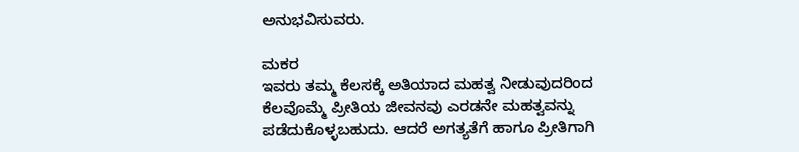ಅನುಭವಿಸುವರು.

ಮಕರ
ಇವರು ತಮ್ಮ ಕೆಲಸಕ್ಕೆ ಅತಿಯಾದ ಮಹತ್ವ ನೀಡುವುದರಿಂದ ಕೆಲವೊಮ್ಮೆ ಪ್ರೀತಿಯ ಜೀವನವು ಎರಡನೇ ಮಹತ್ವವನ್ನು ಪಡೆದುಕೊಳ್ಳಬಹುದು. ಆದರೆ ಅಗತ್ಯತೆಗೆ ಹಾಗೂ ಪ್ರೀತಿಗಾಗಿ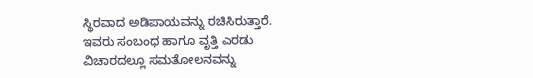ಸ್ಥಿರವಾದ ಅಡಿಪಾಯವನ್ನು ರಚಿಸಿರುತ್ತಾರೆ. ಇವರು ಸಂಬಂಧ ಹಾಗೂ ವೃತ್ತಿ ಎರಡು ವಿಚಾರದಲ್ಲೂ ಸಮತೋಲನವನ್ನು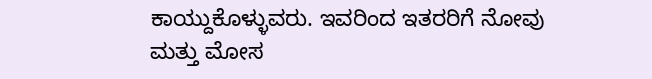ಕಾಯ್ದುಕೊಳ್ಳುವರು. ಇವರಿಂದ ಇತರರಿಗೆ ನೋವು ಮತ್ತು ಮೋಸ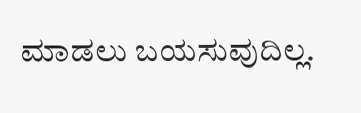ಮಾಡಲು ಬಯಸುವುದಿಲ್ಲ.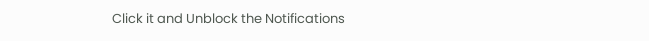Click it and Unblock the Notifications